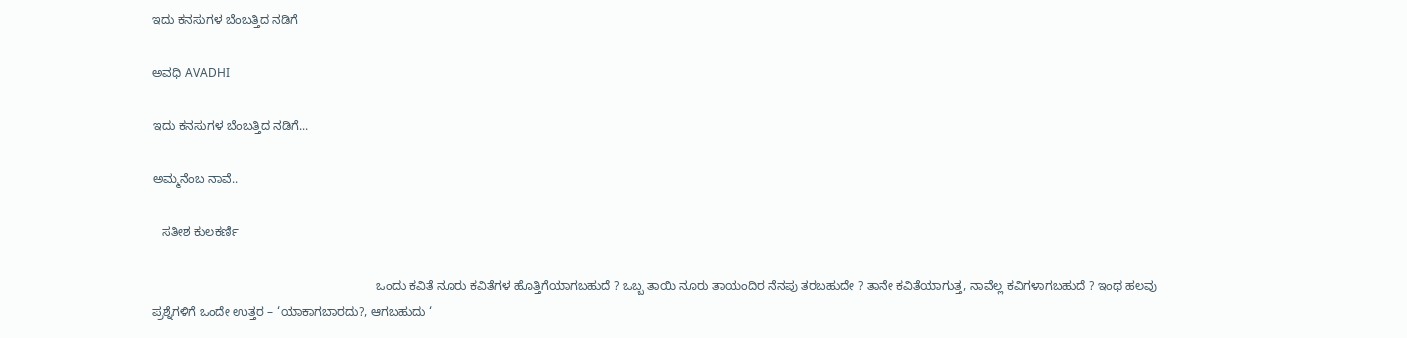ಇದು ಕನಸುಗಳ ಬೆಂಬತ್ತಿದ ನಡಿಗೆ‍

ಅವಧಿ AVADHI

ಇದು ಕನಸುಗಳ ಬೆಂಬತ್ತಿದ ನಡಿಗೆ...

ಅಮ್ಮನೆಂಬ ನಾವೆ..

   ಸತೀಶ ಕುಲಕರ್ಣಿ

                                                                 ಒಂದು ಕವಿತೆ ನೂರು ಕವಿತೆಗಳ ಹೊತ್ತಿಗೆಯಾಗಬಹುದೆ ? ಒಬ್ಬ ತಾಯಿ ನೂರು ತಾಯಂದಿರ ನೆನಪು ತರಬಹುದೇ ? ತಾನೇ ಕವಿತೆಯಾಗುತ್ತ, ನಾವೆಲ್ಲ ಕವಿಗಳಾಗಬಹುದೆ ? ಇಂಥ ಹಲವು ಪ್ರಶ್ನೆಗಳಿಗೆ ಒಂದೇ ಉತ್ತರ – ‘ಯಾಕಾಗಬಾರದು?, ಆಗಬಹುದು ‘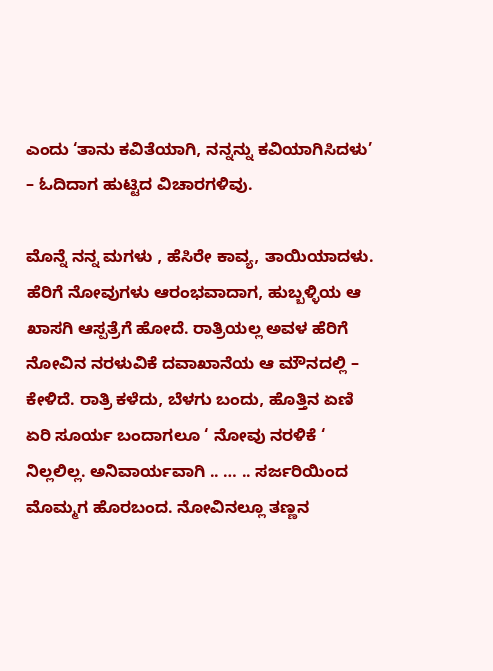ಎಂದು ‘ತಾನು ಕವಿತೆಯಾಗಿ, ನನ್ನನ್ನು ಕವಿಯಾಗಿಸಿದಳು’ – ಓದಿದಾಗ ಹುಟ್ಟಿದ ವಿಚಾರಗಳಿವು.

ಮೊನ್ನೆ ನನ್ನ ಮಗಳು , ಹೆಸಿರೇ ಕಾವ್ಯ, ತಾಯಿಯಾದಳು. ಹೆರಿಗೆ ನೋವುಗಳು ಆರಂಭವಾದಾಗ, ಹುಬ್ಬಳ್ಳಿಯ ಆ ಖಾಸಗಿ ಆಸ್ಪತ್ರೆಗೆ ಹೋದೆ. ರಾತ್ರಿಯಲ್ಲ ಅವಳ ಹೆರಿಗೆ ನೋವಿನ ನರಳುವಿಕೆ ದವಾಖಾನೆಯ ಆ ಮೌನದಲ್ಲಿ – ಕೇಳಿದೆ. ರಾತ್ರಿ ಕಳೆದು, ಬೆಳಗು ಬಂದು, ಹೊತ್ತಿನ ಏಣಿ ಏರಿ ಸೂರ್ಯ ಬಂದಾಗಲೂ ‘ ನೋವು ನರಳಿಕೆ ‘ ನಿಲ್ಲಲಿಲ್ಲ. ಅನಿವಾರ್ಯವಾಗಿ .. … .. ಸರ್ಜರಿಯಿಂದ ಮೊಮ್ಮಗ ಹೊರಬಂದ. ನೋವಿನಲ್ಲೂ ತಣ್ಣನ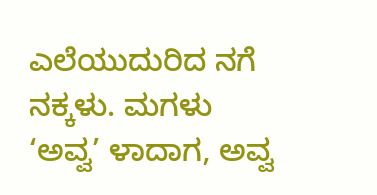ಎಲೆಯುದುರಿದ ನಗೆ ನಕ್ಕಳು. ಮಗಳು ‘ಅವ್ವ’ ಳಾದಾಗ, ಅವ್ವ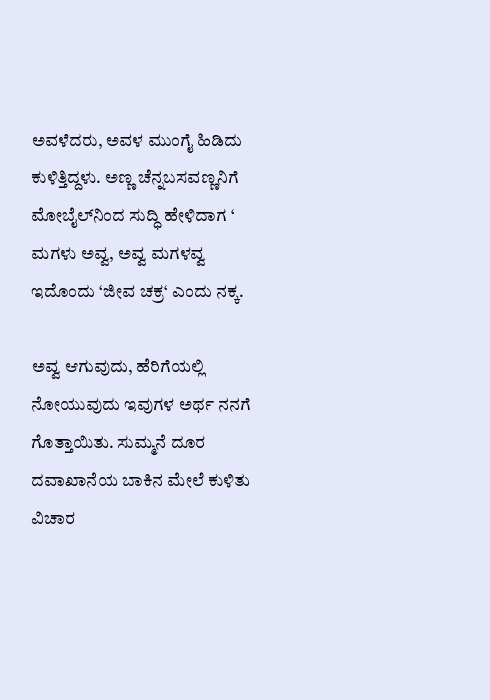ಅವಳೆದರು, ಅವಳ ಮುಂಗೈ ಹಿಡಿದು ಕುಳಿತ್ತಿದ್ದಳು. ಅಣ್ಣ ಚೆನ್ನಬಸವಣ್ಣನಿಗೆ ಮೋಬೈಲ್‍ನಿಂದ ಸುದ್ಧಿ ಹೇಳಿದಾಗ ‘ ಮಗಳು ಅವ್ವ, ಅವ್ವ ಮಗಳವ್ವ ಇದೊಂದು ‘ಜೀವ ಚಕ್ರ‘ ಎಂದು ನಕ್ಕ.

ಅವ್ವ ಆಗುವುದು, ಹೆರಿಗೆಯಲ್ಲಿ ನೋಯುವುದು ಇವುಗಳ ಅರ್ಥ ನನಗೆ ಗೊತ್ತಾಯಿತು. ಸುಮ್ಮನೆ ದೂರ ದವಾಖಾನೆಯ ಬಾಕಿನ ಮೇಲೆ ಕುಳಿತು ವಿಚಾರ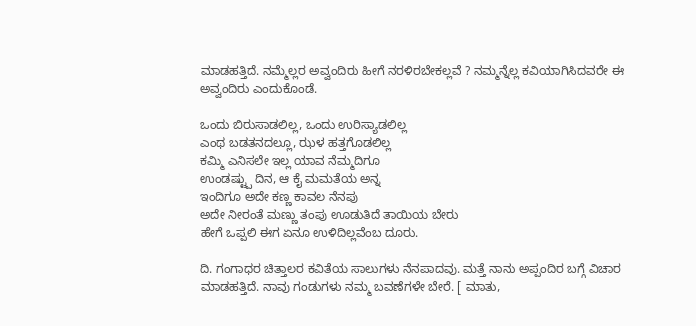ಮಾಡಹತ್ತಿದೆ. ನಮ್ಮೆಲ್ಲರ ಅವ್ವಂದಿರು ಹೀಗೆ ನರಳಿರಬೇಕಲ್ಲವೆ ? ನಮ್ಮನ್ನೆಲ್ಲ ಕವಿಯಾಗಿಸಿದವರೇ ಈ ಅವ್ವಂದಿರು ಎಂದುಕೊಂಡೆ.

ಒಂದು ಬಿರುಸಾಡಲಿಲ್ಲ, ಒಂದು ಉರಿಸ್ಯಾಡಲಿಲ್ಲ
ಎಂಥ ಬಡತನದಲ್ಲೂ, ಝಳ ಹತ್ತಗೊಡಲಿಲ್ಲ
ಕಮ್ಮಿ ಎನಿಸಲೇ ಇಲ್ಲ ಯಾವ ನೆಮ್ಮದಿಗೂ
ಉಂಡಷ್ಟ್ಪು ದಿನ, ಆ ಕೈ ಮಮತೆಯ ಅನ್ನ
ಇಂದಿಗೂ ಅದೇ ಕಣ್ಣ ಕಾವಲ ನೆನಪು
ಅದೇ ನೀರಂತೆ ಮಣ್ಣು ತಂಪು ಊಡುತಿದೆ ತಾಯಿಯ ಬೇರು
ಹೇಗೆ ಒಪ್ಪಲಿ ಈಗ ಏನೂ ಉಳಿದಿಲ್ಲವೆಂಬ ದೂರು.

ದಿ. ಗಂಗಾಧರ ಚಿತ್ತಾಲರ ಕವಿತೆಯ ಸಾಲುಗಳು ನೆನಪಾದವು. ಮತ್ತೆ ನಾನು ಅಪ್ಪಂದಿರ ಬಗ್ಗೆ ವಿಚಾರ ಮಾಡಹತ್ತಿದೆ. ನಾವು ಗಂಡುಗಳು ನಮ್ಮ ಬವಣೆಗಳೇ ಬೇರೆ. [ ಮಾತು,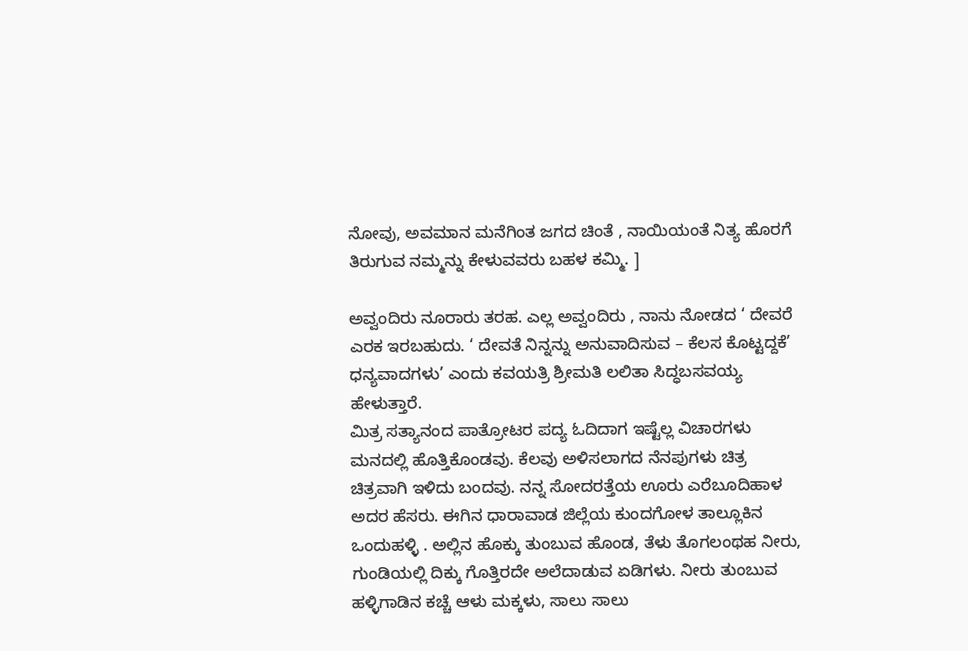ನೋವು, ಅವಮಾನ ಮನೆಗಿಂತ ಜಗದ ಚಿಂತೆ , ನಾಯಿಯಂತೆ ನಿತ್ಯ ಹೊರಗೆ ತಿರುಗುವ ನಮ್ಮನ್ನು ಕೇಳುವವರು ಬಹಳ ಕಮ್ಮಿ. ]

ಅವ್ವಂದಿರು ನೂರಾರು ತರಹ. ಎಲ್ಲ ಅವ್ವಂದಿರು , ನಾನು ನೋಡದ ‘ ದೇವರೆ ಎರಕ ಇರಬಹುದು. ‘ ದೇವತೆ ನಿನ್ನನ್ನು ಅನುವಾದಿಸುವ – ಕೆಲಸ ಕೊಟ್ಟದ್ದಕೆ’ ಧನ್ಯವಾದಗಳು’ ಎಂದು ಕವಯತ್ರಿ ಶ್ರೀಮತಿ ಲಲಿತಾ ಸಿದ್ಧಬಸವಯ್ಯ ಹೇಳುತ್ತಾರೆ.
ಮಿತ್ರ ಸತ್ಯಾನಂದ ಪಾತ್ರೋಟರ ಪದ್ಯ ಓದಿದಾಗ ಇಷ್ಟೆಲ್ಲ ವಿಚಾರಗಳು ಮನದಲ್ಲಿ ಹೊತ್ತಿಕೊಂಡವು. ಕೆಲವು ಅಳಿಸಲಾಗದ ನೆನಪುಗಳು ಚಿತ್ರ ಚಿತ್ರವಾಗಿ ಇಳಿದು ಬಂದವು. ನನ್ನ ಸೋದರತ್ತೆಯ ಊರು ಎರೆಬೂದಿಹಾಳ ಅದರ ಹೆಸರು. ಈಗಿನ ಧಾರಾವಾಡ ಜಿಲ್ಲೆಯ ಕುಂದಗೋಳ ತಾಲ್ಲೂಕಿನ ಒಂದುಹಳ್ಳಿ . ಅಲ್ಲಿನ ಹೊಕ್ಕು ತುಂಬುವ ಹೊಂಡ, ತೆಳು ತೊಗಲಂಥಹ ನೀರು, ಗುಂಡಿಯಲ್ಲಿ ದಿಕ್ಕು ಗೊತ್ತಿರದೇ ಅಲೆದಾಡುವ ಏಡಿಗಳು. ನೀರು ತುಂಬುವ ಹಳ್ಳಿಗಾಡಿನ ಕಚ್ಚೆ ಆಳು ಮಕ್ಕಳು, ಸಾಲು ಸಾಲು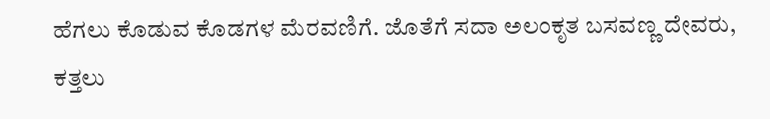ಹೆಗಲು ಕೊಡುವ ಕೊಡಗಳ ಮೆರವಣಿಗೆ. ಜೊತೆಗೆ ಸದಾ ಅಲಂಕೃತ ಬಸವಣ್ಣ ದೇವರು, ಕತ್ತಲು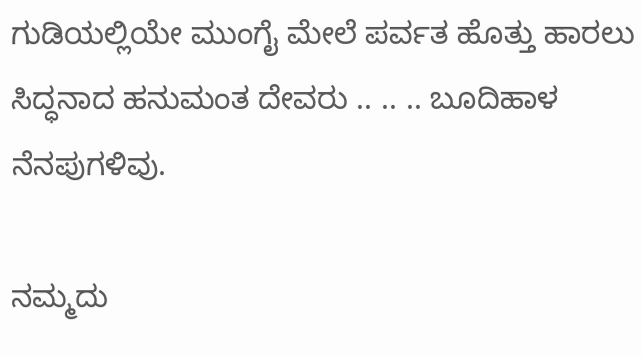ಗುಡಿಯಲ್ಲಿಯೇ ಮುಂಗೈ ಮೇಲೆ ಪರ್ವತ ಹೊತ್ತು ಹಾರಲು ಸಿದ್ಧನಾದ ಹನುಮಂತ ದೇವರು .. .. .. ಬೂದಿಹಾಳ ನೆನಪುಗಳಿವು.

ನಮ್ಮದು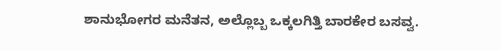ಶಾನುಭೋಗರ ಮನೆತನ, ಅಲ್ಲೊಬ್ಬ ಒಕ್ಕಲಗಿತ್ತಿ ಬಾರಕೇರ ಬಸವ್ವ.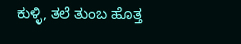ಕುಳ್ಳಿ, ತಲೆ ತುಂಬ ಹೊತ್ತ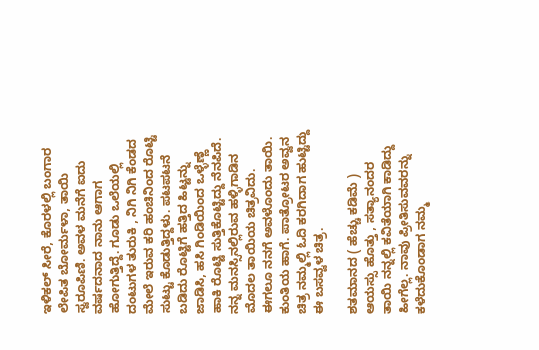ಇಳಿಕಲ್ ಸೀರೆ, ಕೊರಳಲ್ಲಿ ಬಂಗಾರ ಲೇಪಿತ ಬೋರ್ಮಳಾ, ತಾಯಿ ಸ್ವರೂಪಿಣಿ. ಅವಳ ಮನೆಗೆ ಐದು ವರ್ಷದನಾದ ನಾನು ಆಗಾಗ ಹೋಗುತ್ತಿದ್ದೆ. ಗೂಡು ಒಲೆಯಲ್ಲಿ ದಂಟುಗಳ ತುರುಕಿ , ನಿಗಿ ನಿಗಿ ಕೆಂಡದ ಮೇಲೆ ಇರುವ ಕರಿ ಹಂಚಿನಿಂದ ರೊಟ್ಟಿ ಸುಟ್ಟು ಕೊಡುತ್ತಿದ್ದಳು. ಪಟಪಟನೆ ಬಡಿದು ರೊಟ್ಟಿಗೆ ಹತ್ತಿದ ಹಿಟ್ಟನ್ನು ಜಾಡಿಸಿ, ಹಸಿ ಗಿಂಡಿಯಿಂದ ಒಳ್ಳೆಣ್ಣೆ ಹಾಕಿ ರೊಟ್ಟಿ ಸುತ್ತಿಕೊಟ್ಟಿದ್ದು ನೆನಪಿದೆ. ನನ್ನ ಮನಸ್ಸಿನಲ್ಲಿರುವ ಹಳ್ಳಿಗಾಡಿನ ಮೊದಲ ತಾಯಿಯ ಚಿತ್ರವಿದು. ಈಗಲೂ ನನಗೆ ಅವಳೊಂದು ತಾಯಿ. ಕುಂತಿಯ ಹಾಗೆ. ಪಾತ್ರೋಟರ ಅವ್ವನ ಚಿತ್ರ ನಮ್ಮಲ್ಲಿ ಓದಿ ಕರಗಿದಾಗ ಹುಟ್ಟಿದ್ದು ಈ ಬಸವ್ವಳ ಚಿತ್ರ.

ಶತಮಾನದ ( ಹೆಚ್ಚು ಕಡಿಮೆ ) ಆಯಸ್ಸು ಹೊತ್ತು , ಸತ್ಯಾನಂದರ ತಾಯಿ ನನ್ನಲ್ಲಿ ಕವಿತೆಯಾಗಿ ಕಾಡಿದ್ದು ಹೀಗೆಲ್ಲ. ನಾವು ಪ್ರೀತಿಸುವವರನ್ನು ಕಳೆದುಕೊಂಡಾಗ ನಮ್ಮ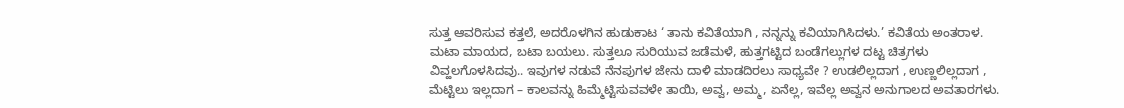ಸುತ್ತ ಆವರಿಸುವ ಕತ್ತಲೆ, ಅದರೊಳಗಿನ ಹುಡುಕಾಟ ‘ ತಾನು ಕವಿತೆಯಾಗಿ , ನನ್ನನ್ನು ಕವಿಯಾಗಿಸಿದಳು.’ ಕವಿತೆಯ ಅಂತರಾಳ. ಮಟಾ ಮಾಯದ, ಬಟಾ ಬಯಲು. ಸುತ್ತಲೂ ಸುರಿಯುವ ಜಡೆಮಳೆ, ಹುತ್ತಗಟ್ಟಿದ ಬಂಡೆಗಲ್ಲುಗಳ ದಟ್ಟ ಚಿತ್ರಗಳು ವಿವ್ಹಲಗೊಳಸಿದವು.. ಇವುಗಳ ನಡುವೆ ನೆನಪುಗಳ ಜೇನು ದಾಳಿ ಮಾಡದಿರಲು ಸಾಧ್ಯವೇ ? ಉಡಲಿಲ್ಲದಾಗ , ಉಣ್ಣಲಿಲ್ಲದಾಗ , ಮೆಟ್ಟಿಲು ಇಲ್ಲದಾಗ – ಕಾಲವನ್ನು ಹಿಮ್ಮೆಟ್ಟಿಸುವವಳೇ ತಾಯಿ, ಅವ್ವ, ಅಮ್ಮ, ಏನೆಲ್ಲ, ಇವೆಲ್ಲ ಅವ್ವನ ಅನುಗಾಲದ ಅವತಾರಗಳು.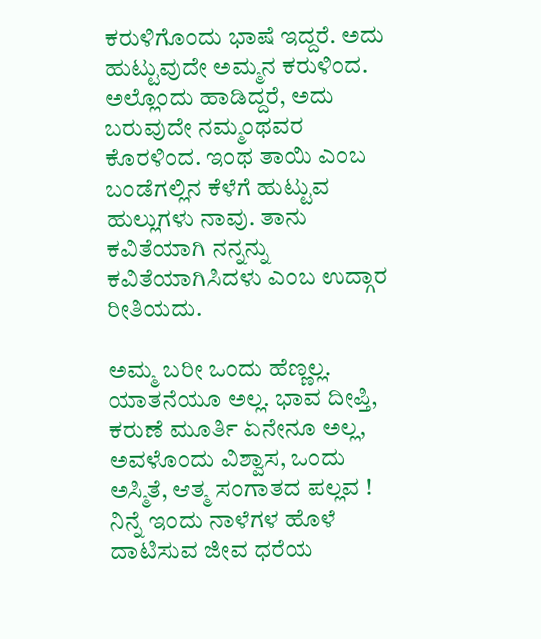ಕರುಳಿಗೊಂದು ಭಾಷೆ ಇದ್ದರೆ. ಅದು ಹುಟ್ಟುವುದೇ ಅಮ್ಮನ ಕರುಳಿಂದ. ಅಲ್ಲೊಂದು ಹಾಡಿದ್ದರೆ, ಅದು ಬರುವುದೇ ನಮ್ಮಂಥವರ ಕೊರಳಿಂದ. ಇಂಥ ತಾಯಿ ಎಂಬ ಬಂಡೆಗಲ್ಲಿನ ಕೆಳೆಗೆ ಹುಟ್ಟುವ ಹುಲ್ಲುಗಳು ನಾವು. ತಾನು ಕವಿತೆಯಾಗಿ ನನ್ನನ್ನು ಕವಿತೆಯಾಗಿಸಿದಳು ಎಂಬ ಉದ್ಗಾರ ರೀತಿಯದು.

ಅಮ್ಮ ಬರೀ ಒಂದು ಹೆಣ್ಣಲ್ಲ. ಯಾತನೆಯೂ ಅಲ್ಲ. ಭಾವ ದೀಪ್ತಿ, ಕರುಣೆ ಮೂರ್ತಿ ಏನೇನೂ ಅಲ್ಲ, ಅವಳೊಂದು ವಿಶ್ವಾಸ, ಒಂದು ಅಸ್ಮಿತೆ, ಆತ್ಮ ಸಂಗಾತದ ಪಲ್ಲವ ! ನಿನ್ನೆ ಇಂದು ನಾಳೆಗಳ ಹೊಳೆ ದಾಟಿಸುವ ಜೀವ ಧರೆಯ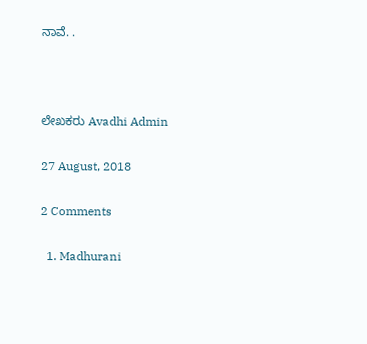ನಾವೆ. .



ಲೇಖಕರು Avadhi Admin

27 August, 2018

2 Comments

  1. Madhurani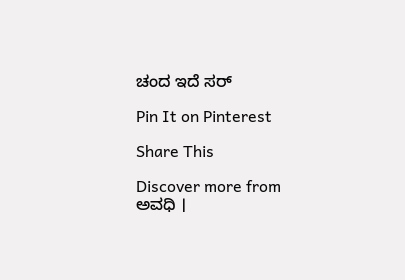ಚಂದ ಇದೆ ಸರ್

Pin It on Pinterest

Share This

Discover more from ಅವಧಿ ।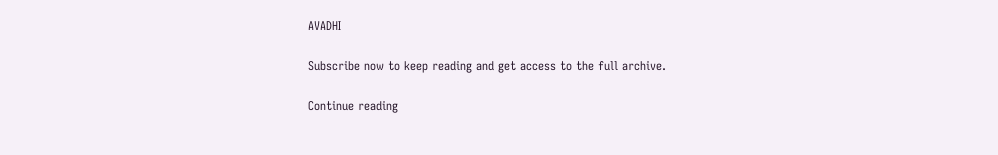AVADHI

Subscribe now to keep reading and get access to the full archive.

Continue reading